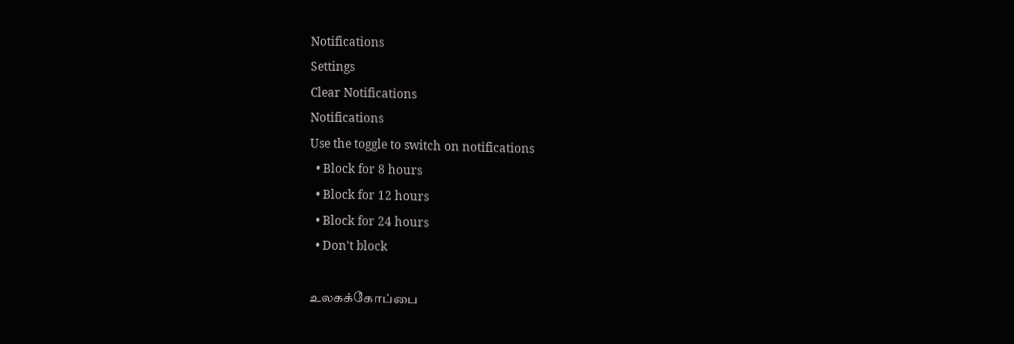Notifications
Settings
Clear Notifications
Notifications
Use the toggle to switch on notifications
  • Block for 8 hours
  • Block for 12 hours
  • Block for 24 hours
  • Don't block

உலகக்கோப்பை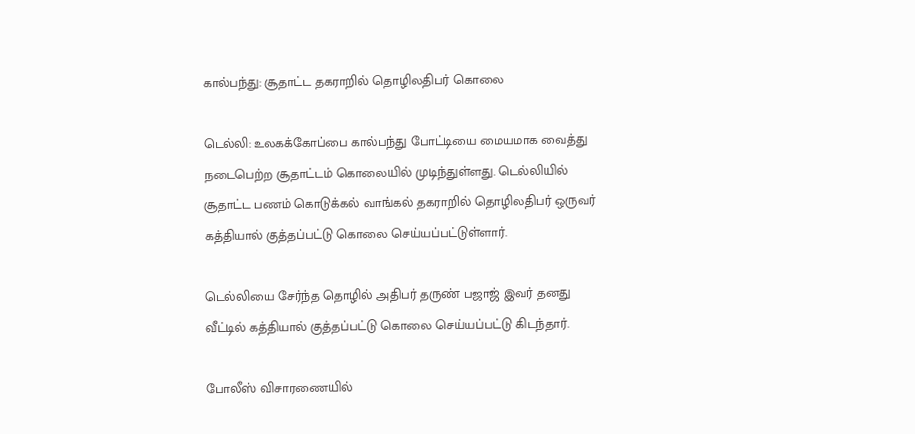கால்பந்து: சூதாட்ட தகராறில் தொழிலதிபர் கொலை

டெல்லி: உலகக்கோப்பை கால்பந்து போட்டியை மையமாக வைத்து நடைபெற்ற சூதாட்டம் கொலையில் முடிந்துள்ளது. டெல்லியில் சூதாட்ட பணம் கொடுக்கல் வாங்கல் தகராறில் தொழிலதிபர் ஒருவர் கத்தியால் குத்தப்பட்டு கொலை செய்யப்பட்டுள்ளார்.

டெல்லியை சேர்ந்த தொழில் அதிபர் தருண் பஜாஜ் இவர் தனது வீட்டில் கத்தியால் குத்தப்பட்டு கொலை செய்யப்பட்டு கிடந்தார்.

போலீஸ் விசாரணையில்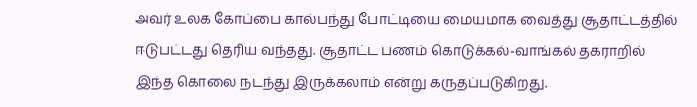அவர் உலக கோப்பை கால்பந்து போட்டியை மையமாக வைத்து சூதாட்டத்தில் ஈடுபட்டது தெரிய வந்தது. சூதாட்ட பணம் கொடுக்கல்-வாங்கல் தகராறில் இந்த கொலை நடந்து இருக்கலாம் என்று கருதப்படுகிறது.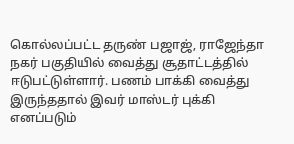கொல்லப்பட்ட தருண் பஜாஜ், ராஜேந்தா நகர் பகுதியில் வைத்து சூதாட்டத்தில் ஈடுபட்டுள்ளார். பணம் பாக்கி வைத்து இருந்ததால் இவர் மாஸ்டர் புக்கி எனப்படும்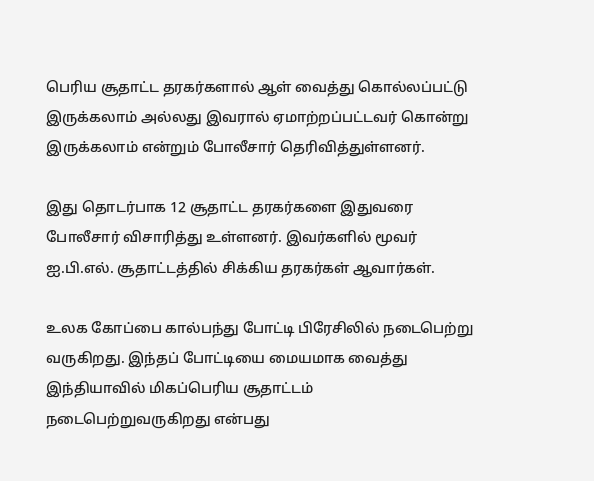பெரிய சூதாட்ட தரகர்களால் ஆள் வைத்து கொல்லப்பட்டு இருக்கலாம் அல்லது இவரால் ஏமாற்றப்பட்டவர் கொன்று இருக்கலாம் என்றும் போலீசார் தெரிவித்துள்ளனர்.

இது தொடர்பாக 12 சூதாட்ட தரகர்களை இதுவரை போலீசார் விசாரித்து உள்ளனர். இவர்களில் மூவர் ஐ.பி.எல். சூதாட்டத்தில் சிக்கிய தரகர்கள் ஆவார்கள்.

உலக கோப்பை கால்பந்து போட்டி பிரேசிலில் நடைபெற்று வருகிறது. இந்தப் போட்டியை மையமாக வைத்து இந்தியாவில் மிகப்பெரிய சூதாட்டம் நடைபெற்றுவருகிறது என்பது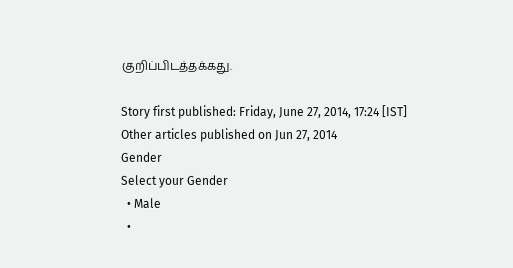குறிப்பிடத்தக்கது.

Story first published: Friday, June 27, 2014, 17:24 [IST]
Other articles published on Jun 27, 2014
Gender
Select your Gender
  • Male
  •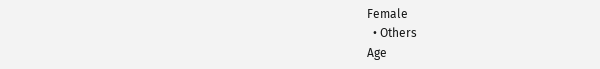Female
  • Others
Age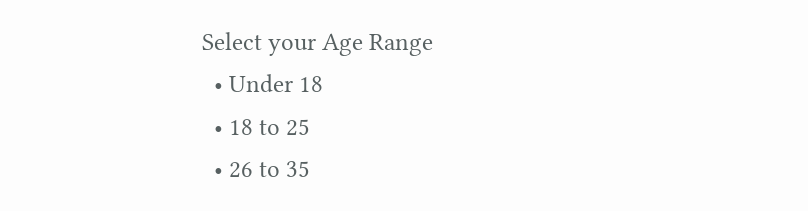Select your Age Range
  • Under 18
  • 18 to 25
  • 26 to 35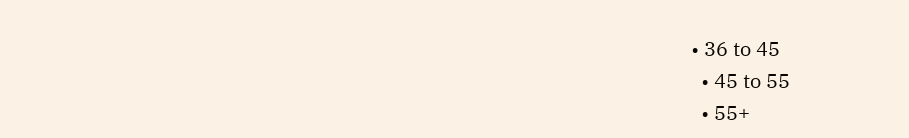• 36 to 45
  • 45 to 55
  • 55+